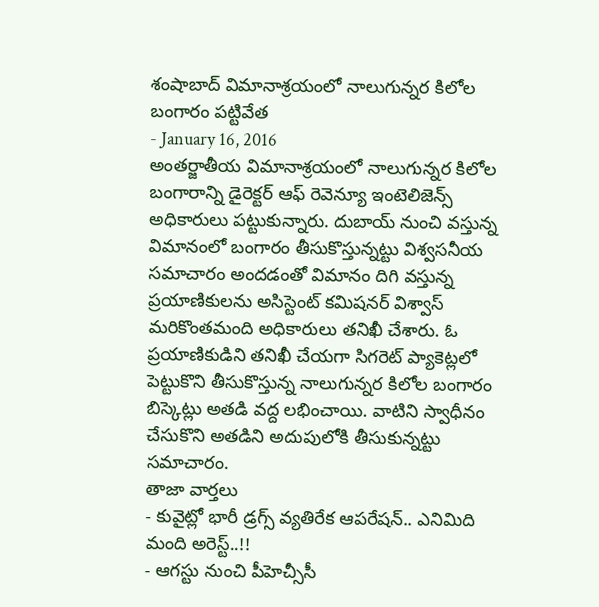శంషాబాద్ విమానాశ్రయంలో నాలుగున్నర కిలోల బంగారం పట్టివేత
- January 16, 2016
అంతర్జాతీయ విమానాశ్రయంలో నాలుగున్నర కిలోల బంగారాన్ని డైరెక్టర్ ఆఫ్ రెవెన్యూ ఇంటెలిజెన్స్ అధికారులు పట్టుకున్నారు. దుబాయ్ నుంచి వస్తున్న విమానంలో బంగారం తీసుకొస్తున్నట్టు విశ్వసనీయ సమాచారం అందడంతో విమానం దిగి వస్తున్న ప్రయాణికులను అసిస్టెంట్ కమిషనర్ విశ్వాస్ మరికొంతమంది అధికారులు తనిఖీ చేశారు. ఓ ప్రయాణికుడిని తనిఖీ చేయగా సిగరెట్ ప్యాకెట్లలో పెట్టుకొని తీసుకొస్తున్న నాలుగున్నర కిలోల బంగారం బిస్కెట్లు అతడి వద్ద లభించాయి. వాటిని స్వాధీనం చేసుకొని అతడిని అదుపులోకి తీసుకున్నట్టు సమాచారం.
తాజా వార్తలు
- కువైట్లో భారీ డ్రగ్స్ వ్యతిరేక ఆపరేషన్.. ఎనిమిది మంది అరెస్ట్..!!
- ఆగస్టు నుంచి పీహెచ్సీసీ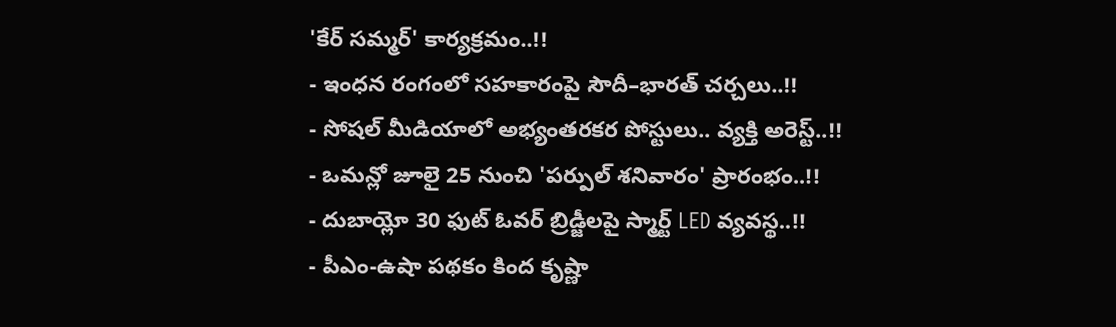'కేర్ సమ్మర్' కార్యక్రమం..!!
- ఇంధన రంగంలో సహకారంపై సౌదీ–భారత్ చర్చలు..!!
- సోషల్ మీడియాలో అభ్యంతరకర పోస్టులు.. వ్యక్తి అరెస్ట్..!!
- ఒమన్లో జూలై 25 నుంచి 'పర్పుల్ శనివారం' ప్రారంభం..!!
- దుబాయ్లో 30 ఫుట్ ఓవర్ బ్రిడ్జీలపై స్మార్ట్ LED వ్యవస్థ..!!
- పీఎం-ఉషా పథకం కింద కృష్ణా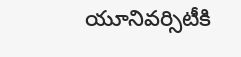యూనివర్సిటీకి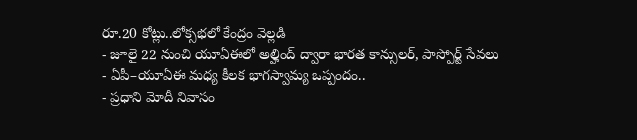రూ.20 కోట్లు..లోక్సభలో కేంద్రం వెల్లడి
- జూలై 22 నుంచి యూఏఈలో అల్హింద్ ద్వారా భారత కాన్సులర్, పాస్పోర్ట్ సేవలు
- ఏపీ–యూఏఈ మధ్య కీలక భాగస్వామ్య ఒప్పందం..
- ప్రధాని మోదీ నివాసం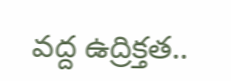వద్ద ఉద్రిక్తత..